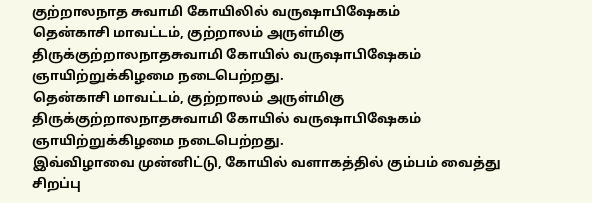குற்றாலநாத சுவாமி கோயிலில் வருஷாபிஷேகம்
தென்காசி மாவட்டம், குற்றாலம் அருள்மிகு திருக்குற்றாலநாதசுவாமி கோயில் வருஷாபிஷேகம் ஞாயிற்றுக்கிழமை நடைபெற்றது.
தென்காசி மாவட்டம், குற்றாலம் அருள்மிகு திருக்குற்றாலநாதசுவாமி கோயில் வருஷாபிஷேகம் ஞாயிற்றுக்கிழமை நடைபெற்றது.
இவ்விழாவை முன்னிட்டு, கோயில் வளாகத்தில் கும்பம் வைத்து சிறப்பு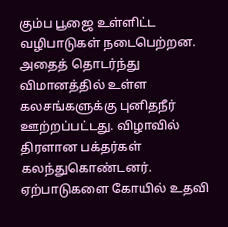கும்ப பூஜை உள்ளிட்ட வழிபாடுகள் நடைபெற்றன. அதைத் தொடர்ந்து விமானத்தில் உள்ள கலசங்களுக்கு புனிதநீர் ஊற்றப்பட்டது. விழாவில் திரளான பக்தர்கள் கலந்துகொண்டனர். ஏற்பாடுகளை கோயில் உதவி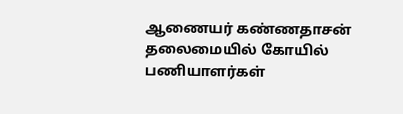ஆணையர் கண்ணதாசன் தலைமையில் கோயில் பணியாளர்கள்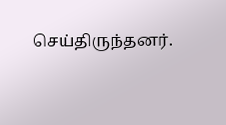செய்திருந்தனர்.